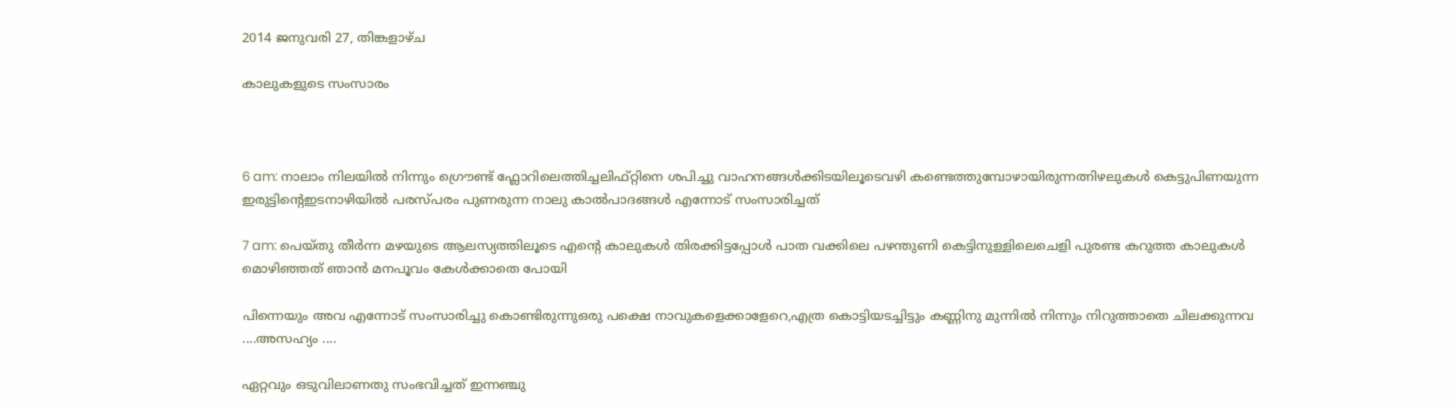2014 ജനുവരി 27, തിങ്കളാഴ്‌ച

കാലുകളുടെ സംസാരം



6 am: നാലാം നിലയില്‍ നിന്നും ഗ്രൌണ്ട് ഫ്ലോറിലെത്തിച്ചലിഫ്റ്റിനെ ശപിച്ചു വാഹനങ്ങള്‍ക്കിടയിലൂടെവഴി കണ്ടെത്തുമ്പോഴായിരുന്നത്നിഴലുകള്‍ കെട്ടുപിണയുന്ന ഇരുട്ടിന്‍റെഇടനാഴിയില്‍ പരസ്പരം പുണരുന്ന നാലു കാല്‍പാദങ്ങള്‍ എന്നോട് സംസാരിച്ചത്

7 am: പെയ്തു തീര്‍ന്ന മഴയുടെ ആലസ്യത്തിലൂടെ എന്‍റെ കാലുകള്‍ തിരക്കിട്ടപ്പോള്‍ പാത വക്കിലെ പഴന്തുണി കെട്ടിനുള്ളിലെചെളി പുരണ്ട കറുത്ത കാലുകള്‍ മൊഴിഞ്ഞത് ഞാന്‍ മനപൂവം കേള്‍ക്കാതെ പോയി

പിന്നെയും അവ എന്നോട് സംസാരിച്ചു കൊണ്ടിരുന്നുഒരു പക്ഷെ നാവുകളെക്കാളേറെ,എത്ര കൊട്ടിയടച്ചിട്ടും കണ്ണിനു മുന്നില്‍ നിന്നും നിറുത്താതെ ചിലക്കുന്നവ ....അസഹ്യം ....

ഏറ്റവും ഒടുവിലാണതു സംഭവിച്ചത് ഇന്നഞ്ചു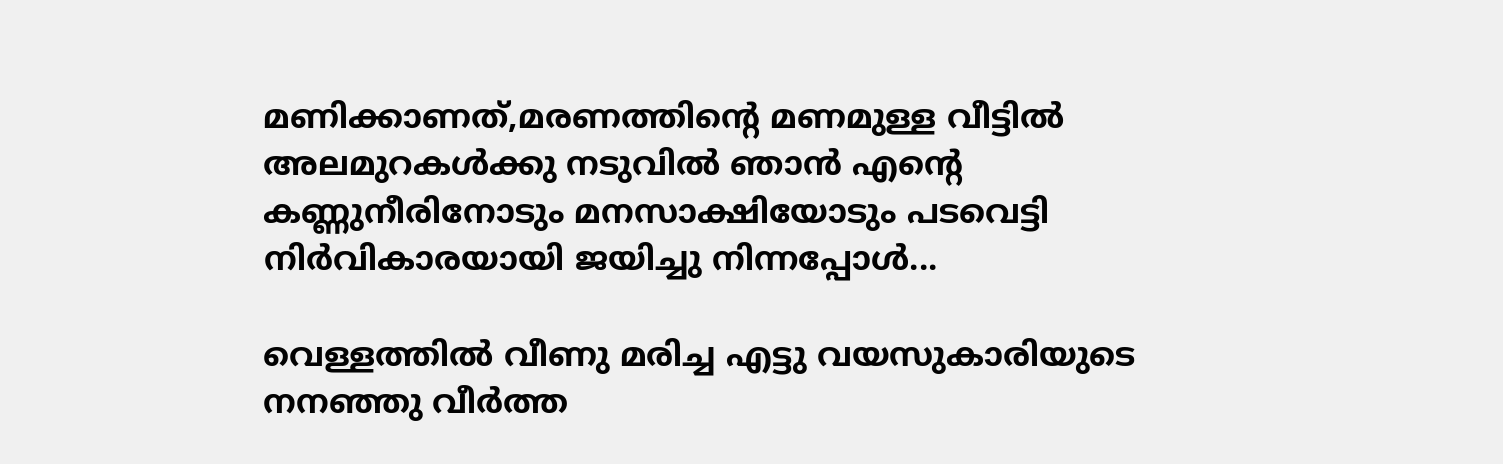മണിക്കാണത്,മരണത്തിന്‍റെ മണമുള്ള വീട്ടില്‍ അലമുറകള്‍ക്കു നടുവില്‍ ഞാന്‍ എന്‍റെ കണ്ണുനീരിനോടും മനസാക്ഷിയോടും പടവെട്ടി നിര്‍വികാരയായി ജയിച്ചു നിന്നപ്പോള്‍...

വെള്ളത്തില്‍ വീണു മരിച്ച എട്ടു വയസുകാരിയുടെ നനഞ്ഞു വീര്‍ത്ത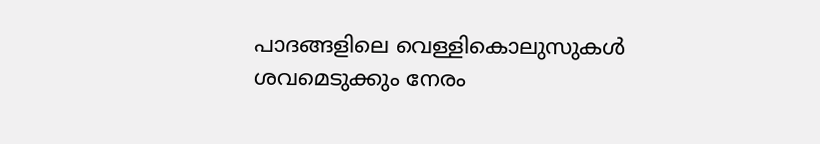പാദങ്ങളിലെ വെള്ളികൊലുസുകള്‍ ശവമെടുക്കും നേരം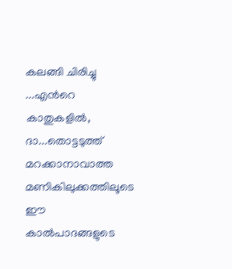കലങ്ങി ചിരിച്ചു ...എന്‍റെ കാതുകളില്‍, ദാ...തൊട്ടടുത്ത്‌ മറക്കാനാവാത്ത മണികിലുക്കത്തിലൂടെ ഈ കാല്‍പാദങ്ങളുടെ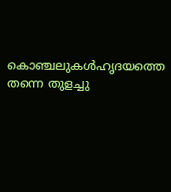കൊഞ്ചലുകള്‍ഹൃദയത്തെ തന്നെ തുളച്ചു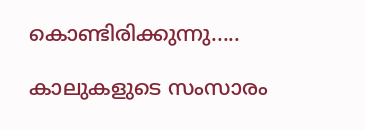കൊണ്ടിരിക്കുന്നു.....

കാലുകളുടെ സംസാരം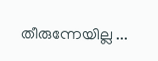തീരുന്നേയില്ല ...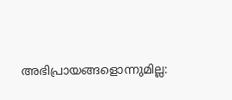അഭിപ്രായങ്ങളൊന്നുമില്ല: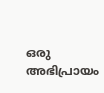ഒരു അഭിപ്രായം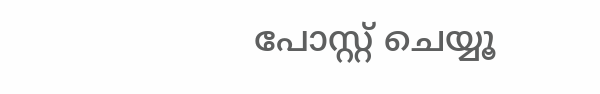പോസ്റ്റ് ചെയ്യൂ